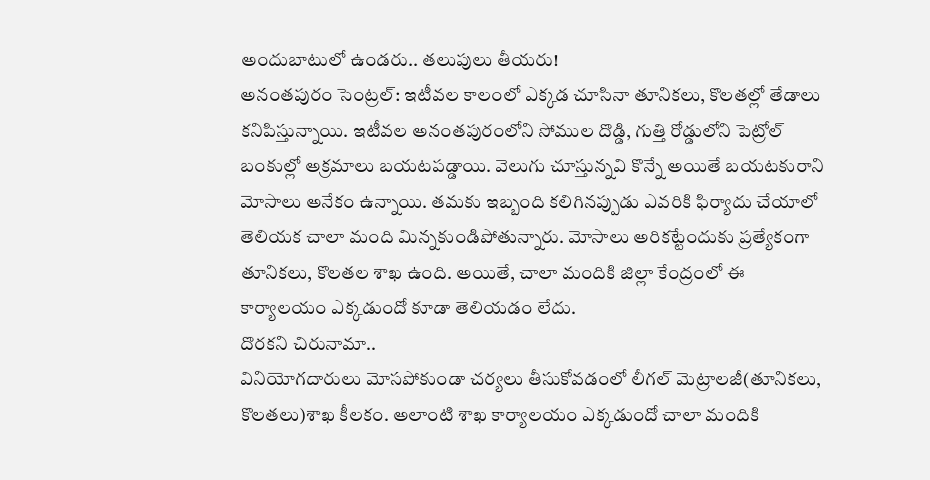అందుబాటులో ఉండరు.. తలుపులు తీయరు!
అనంతపురం సెంట్రల్: ఇటీవల కాలంలో ఎక్కడ చూసినా తూనికలు, కొలతల్లో తేడాలు కనిపిస్తున్నాయి. ఇటీవల అనంతపురంలోని సోముల దొడ్డి, గుత్తి రోడ్డులోని పెట్రోల్ బంకుల్లో అక్రమాలు బయటపడ్డాయి. వెలుగు చూస్తున్నవి కొన్నే అయితే బయటకురాని మోసాలు అనేకం ఉన్నాయి. తమకు ఇబ్బంది కలిగినప్పుడు ఎవరికి ఫిర్యాదు చేయాలో తెలియక చాలా మంది మిన్నకుండిపోతున్నారు. మోసాలు అరికట్టేందుకు ప్రత్యేకంగా తూనికలు, కొలతల శాఖ ఉంది. అయితే, చాలా మందికి జిల్లా కేంద్రంలో ఈ కార్యాలయం ఎక్కడుందో కూడా తెలియడం లేదు.
దొరకని చిరునామా..
వినియోగదారులు మోసపోకుండా చర్యలు తీసుకోవడంలో లీగల్ మెట్రాలజీ(తూనికలు, కొలతలు)శాఖ కీలకం. అలాంటి శాఖ కార్యాలయం ఎక్కడుందో చాలా మందికి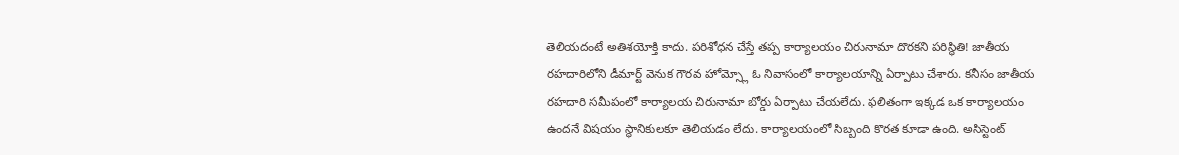తెలియదంటే అతిశయోక్తి కాదు. పరిశోధన చేస్తే తప్ప కార్యాలయం చిరునామా దొరకని పరిస్థితి! జాతీయ రహదారిలోని డీమార్ట్ వెనుక గౌరవ హోమ్స్లో ఓ నివాసంలో కార్యాలయాన్ని ఏర్పాటు చేశారు. కనీసం జాతీయ రహదారి సమీపంలో కార్యాలయ చిరునామా బోర్డు ఏర్పాటు చేయలేదు. ఫలితంగా ఇక్కడ ఒక కార్యాలయం ఉందనే విషయం స్థానికులకూ తెలియడం లేదు. కార్యాలయంలో సిబ్బంది కొరత కూడా ఉంది. అసిస్టెంట్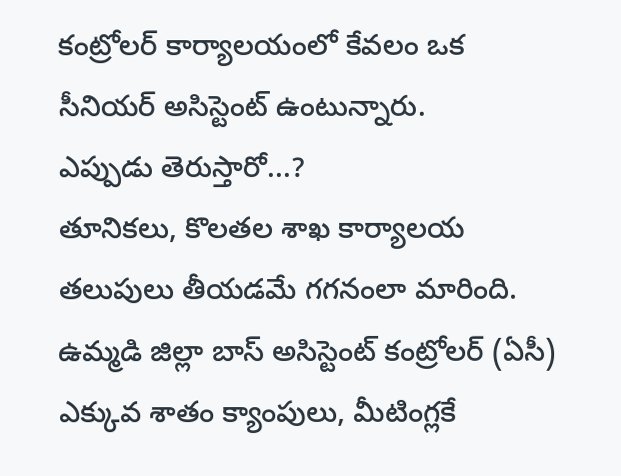కంట్రోలర్ కార్యాలయంలో కేవలం ఒక సీనియర్ అసిస్టెంట్ ఉంటున్నారు.
ఎప్పుడు తెరుస్తారో...?
తూనికలు, కొలతల శాఖ కార్యాలయ తలుపులు తీయడమే గగనంలా మారింది. ఉమ్మడి జిల్లా బాస్ అసిస్టెంట్ కంట్రోలర్ (ఏసీ) ఎక్కువ శాతం క్యాంపులు, మీటింగ్లకే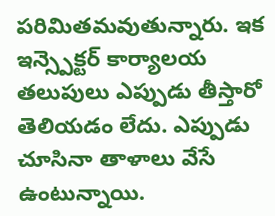పరిమితమవుతున్నారు. ఇక ఇన్స్పెక్టర్ కార్యాలయ తలుపులు ఎప్పుడు తీస్తారో తెలియడం లేదు. ఎప్పుడు చూసినా తాళాలు వేసే ఉంటున్నాయి.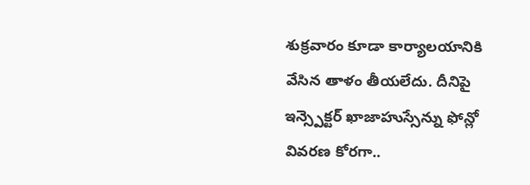శుక్రవారం కూడా కార్యాలయానికి వేసిన తాళం తీయలేదు. దీనిపై ఇన్స్పెక్టర్ ఖాజాహుస్సేన్ను ఫోన్లో వివరణ కోరగా..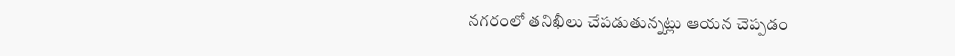నగరంలో తనిఖీలు చేపడుతున్నట్లు ఆయన చెప్పడం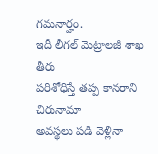గమనార్హం.
ఇదీ లీగల్ మెట్రాలజీ శాఖ తీరు
పరిశోధిస్తే తప్ప కానరాని చిరునామా
అవస్థలు పడి వెళ్లినా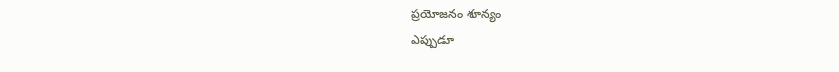ప్రయోజనం శూన్యం
ఎప్పుడూ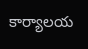కార్యాలయ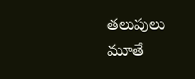తలుపులు మూతే